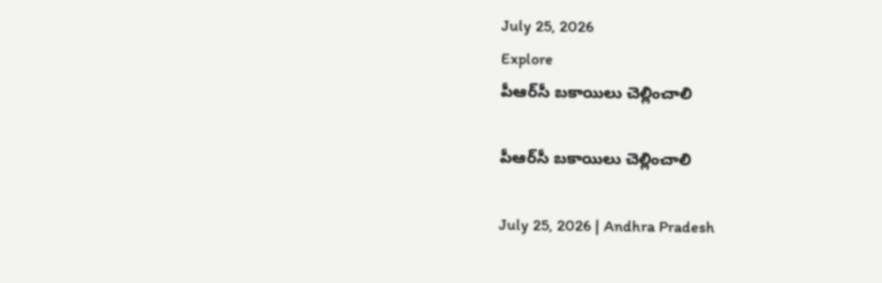July 25, 2026
Explore
పీఆర్‌సీ బకాయిలు చెల్లించాలి

పీఆర్‌సీ బకాయిలు చెల్లించాలి

July 25, 2026 | Andhra Pradesh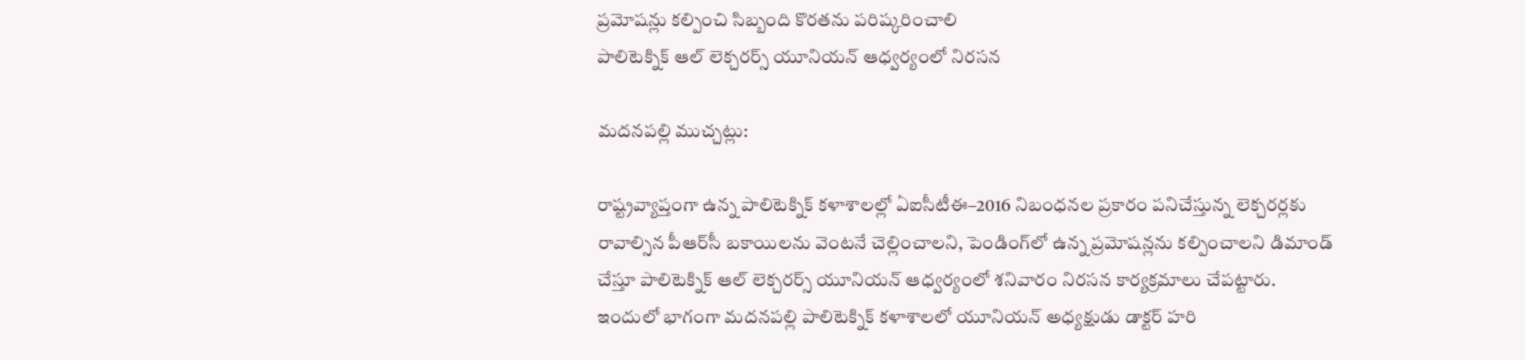ప్రమోషన్లు కల్పించి సిబ్బంది కొరతను పరిష్కరించాలి
పాలిటెక్నిక్ ఆల్ లెక్చరర్స్ యూనియన్ ఆధ్వర్యంలో నిరసన

మదనపల్లి ముచ్చట్లు:

రాష్ట్రవ్యాప్తంగా ఉన్న పాలిటెక్నిక్ కళాశాలల్లో ఏఐసీటీఈ–2016 నిబంధనల ప్రకారం పనిచేస్తున్న లెక్చరర్లకు రావాల్సిన పీఆర్‌సీ బకాయిలను వెంటనే చెల్లించాలని, పెండింగ్‌లో ఉన్న ప్రమోషన్లను కల్పించాలని డిమాండ్ చేస్తూ పాలిటెక్నిక్ ఆల్ లెక్చరర్స్ యూనియన్ ఆధ్వర్యంలో శనివారం నిరసన కార్యక్రమాలు చేపట్టారు. ఇందులో భాగంగా మదనపల్లి పాలిటెక్నిక్ కళాశాలలో యూనియన్ అధ్యక్షుడు డాక్టర్ హరి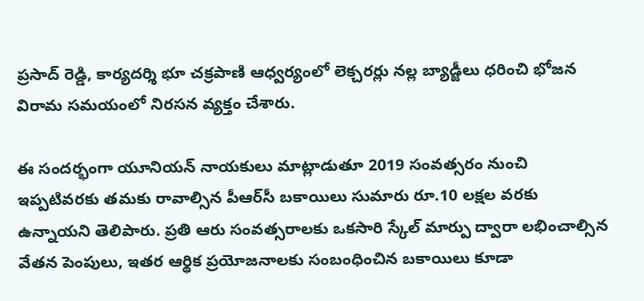ప్రసాద్ రెడ్డి, కార్యదర్శి భూ చక్రపాణి ఆధ్వర్యంలో లెక్చరర్లు నల్ల బ్యాడ్జీలు ధరించి భోజన విరామ సమయంలో నిరసన వ్యక్తం చేశారు.

ఈ సందర్భంగా యూనియన్ నాయకులు మాట్లాడుతూ 2019 సంవత్సరం నుంచి ఇప్పటివరకు తమకు రావాల్సిన పీఆర్‌సీ బకాయిలు సుమారు రూ.10 లక్షల వరకు ఉన్నాయని తెలిపారు. ప్రతి ఆరు సంవత్సరాలకు ఒకసారి స్కేల్ మార్పు ద్వారా లభించాల్సిన వేతన పెంపులు, ఇతర ఆర్థిక ప్రయోజనాలకు సంబంధించిన బకాయిలు కూడా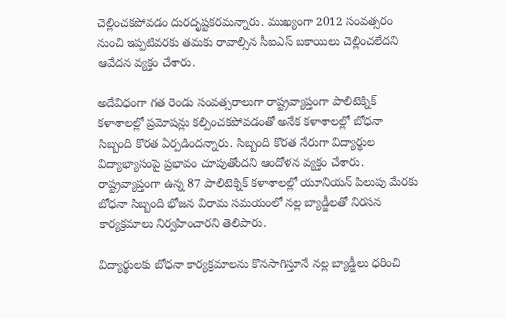చెల్లించకపోవడం దురదృష్టకరమన్నారు. ముఖ్యంగా 2012 సంవత్సరం నుంచి ఇప్పటివరకు తమకు రావాల్సిన సీఐఎస్ బకాయిలు చెల్లించలేదని ఆవేదన వ్యక్తం చేశారు.

అదేవిధంగా గత రెండు సంవత్సరాలుగా రాష్ట్రవ్యాప్తంగా పాలిటెక్నిక్ కళాశాలల్లో ప్రమోషన్లు కల్పించకపోవడంతో అనేక కళాశాలల్లో బోధనా సిబ్బంది కొరత ఏర్పడిందన్నారు. సిబ్బంది కొరత నేరుగా విద్యార్థుల విద్యాభ్యాసంపై ప్రభావం చూపుతోందని ఆందోళన వ్యక్తం చేశారు. రాష్ట్రవ్యాప్తంగా ఉన్న 87 పాలిటెక్నిక్ కళాశాలల్లో యూనియన్ పిలుపు మేరకు బోధనా సిబ్బంది భోజన విరామ సమయంలో నల్ల బ్యాడ్జీలతో నిరసన కార్యక్రమాలు నిర్వహించారని తెలిపారు.

విద్యార్థులకు బోధనా కార్యక్రమాలను కొనసాగిస్తూనే నల్ల బ్యాడ్జీలు ధరించి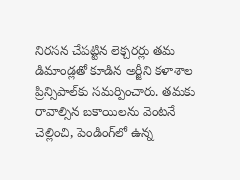నిరసన చేపట్టిన లెక్చరర్లు తమ డిమాండ్లతో కూడిన అర్జీని కళాశాల ప్రిన్సిపాల్‌కు సమర్పించారు. తమకు రావాల్సిన బకాయిలను వెంటనే చెల్లించి, పెండింగ్‌లో ఉన్న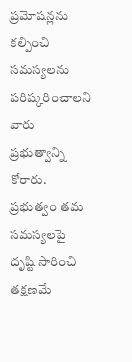ప్రమోషన్లను కల్పించి సమస్యలను పరిష్కరించాలని వారు ప్రభుత్వాన్ని కోరారు. ప్రభుత్వం తమ సమస్యలపై దృష్టి సారించి తక్షణమే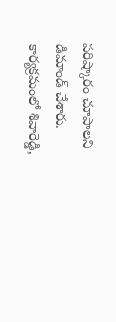పరిష్కారం చూపాలని డిమాండ్ చేశారు. కార్యక్రమంలో శివారెడ్డి,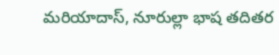మరియాదాస్, నూరుల్లా భాష తదితర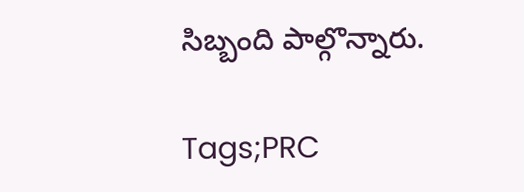సిబ్బంది పాల్గొన్నారు.

Tags;PRC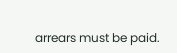arrears must be paid.